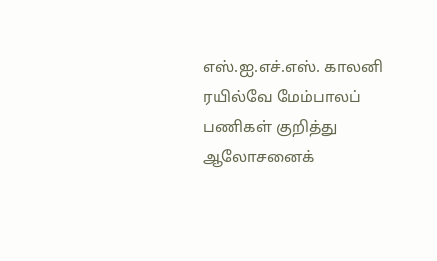எஸ்.ஐ.எச்.எஸ். காலனி ரயில்வே மேம்பாலப் பணிகள் குறித்து ஆலோசனைக்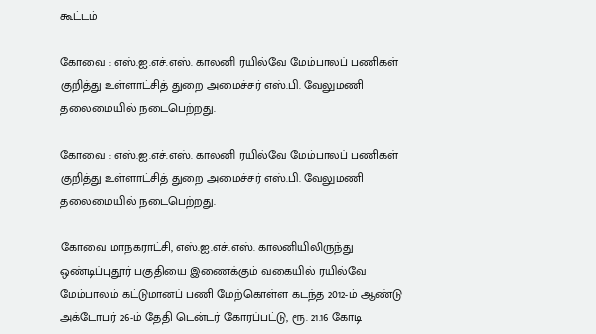கூட்டம்

கோவை : எஸ்.ஐ.எச்.எஸ். காலனி ரயில்வே மேம்பாலப் பணிகள் குறித்து உள்ளாட்சித் துறை அமைச்சர் எஸ்.பி. வேலுமணி தலைமையில் நடைபெற்றது.

கோவை : எஸ்.ஐ.எச்.எஸ். காலனி ரயில்வே மேம்பாலப் பணிகள் குறித்து உள்ளாட்சித் துறை அமைச்சர் எஸ்.பி. வேலுமணி தலைமையில் நடைபெற்றது.

கோவை மாநகராட்சி, எஸ்.ஐ.எச்.எஸ். காலனியிலிருந்து ஒண்டிப்புதூர் பகுதியை இணைக்கும் வகையில் ரயில்வே மேம்பாலம் கட்டுமானப் பணி மேற்கொள்ள கடந்த 2012-ம் ஆண்டு அக்டோபர் 26-ம் தேதி டென்டர் கோரப்பட்டு, ரூ. 21.16 கோடி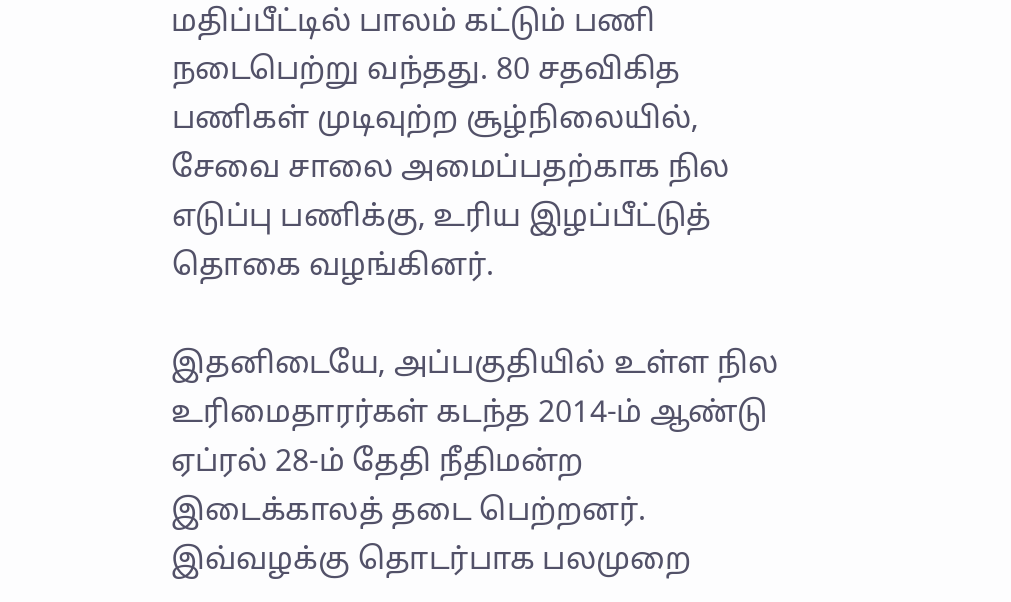மதிப்பீட்டில் பாலம் கட்டும் பணி நடைபெற்று வந்தது. 80 சதவிகித பணிகள் முடிவுற்ற சூழ்நிலையில், சேவை சாலை அமைப்பதற்காக நில எடுப்பு பணிக்கு, உரிய இழப்பீட்டுத் தொகை வழங்கினர்.

இதனிடையே, அப்பகுதியில் உள்ள நில உரிமைதாரர்கள் கடந்த 2014-ம் ஆண்டு ஏப்ரல் 28-ம் தேதி நீதிமன்ற இடைக்காலத் தடை பெற்றனர். இவ்வழக்கு தொடர்பாக பலமுறை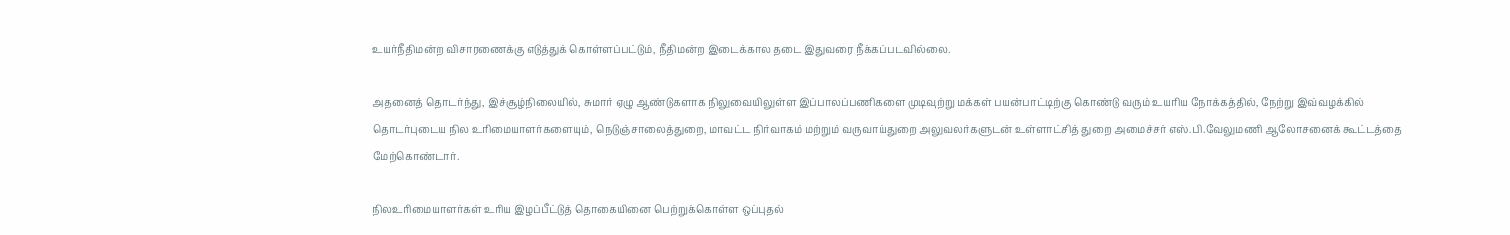உயர்நீதிமன்ற விசாரணைக்கு எடுத்துக் கொள்ளப்பட்டும், நீதிமன்ற இடைக்கால தடை இதுவரை நீக்கப்படவில்லை.

அதனைத் தொடர்ந்து, இச்சூழ்நிலையில், சுமார் ஏழு ஆண்டுகளாக நிலுவையிலுள்ள இப்பாலப்பணிகளை முடிவுற்று மக்கள் பயன்பாட்டிற்கு கொண்டு வரும் உயரிய நோக்கத்தில், நேற்று இவ்வழக்கில் தொடர்புடைய நில உரிமையாளர்களையும், நெடுஞ்சாலைத்துறை, மாவட்ட நிர்வாகம் மற்றும் வருவாய்துறை அலுவலர்களுடன் உள்ளாட்சித் துறை அமைச்சர் எஸ்.பி.வேலுமணி ஆலோசனைக் கூட்டத்தை மேற்கொண்டார்.

நிலஉரிமையாளர்கள் உரிய இழப்பீட்டுத் தொகையினை பெற்றுக்கொள்ள ஒப்புதல்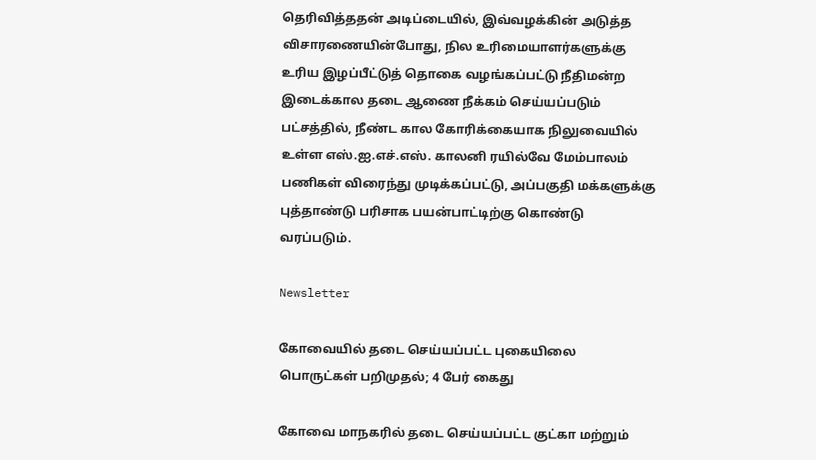தெரிவித்ததன் அடிப்டையில், இவ்வழக்கின் அடுத்த விசாரணையின்போது, நில உரிமையாளர்களுக்கு உரிய இழப்பீட்டுத் தொகை வழங்கப்பட்டு நீதிமன்ற இடைக்கால தடை ஆணை நீக்கம் செய்யப்படும் பட்சத்தில், நீண்ட கால கோரிக்கையாக நிலுவையில் உள்ள எஸ்.ஐ.எச்.எஸ். காலனி ரயில்வே மேம்பாலம் பணிகள் விரைந்து முடிக்கப்பட்டு, அப்பகுதி மக்களுக்கு புத்தாண்டு பரிசாக பயன்பாட்டிற்கு கொண்டு வரப்படும்.

Newsletter

கோவையில் தடை செய்யப்பட்ட புகையிலை பொருட்கள் பறிமுதல்; 4 பேர் கைது

கோவை மாநகரில் தடை செய்யப்பட்ட குட்கா மற்றும்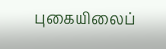புகையிலைப்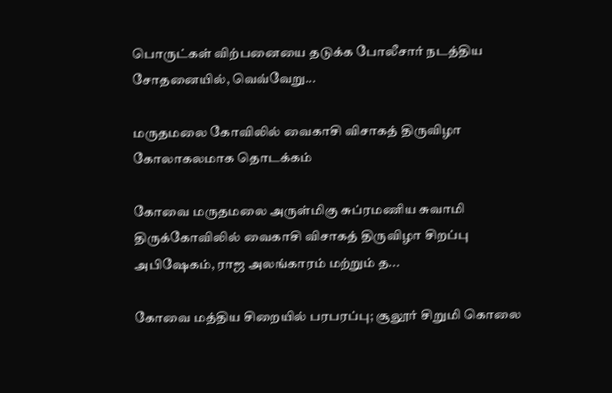பொருட்கள் விற்பனையை தடுக்க போலீசார் நடத்திய சோதனையில், வெவ்வேறு...

மருதமலை கோவிலில் வைகாசி விசாகத் திருவிழா கோலாகலமாக தொடக்கம்

கோவை மருதமலை அருள்மிகு சுப்ரமணிய சுவாமி திருக்கோவிலில் வைகாசி விசாகத் திருவிழா சிறப்பு அபிஷேகம், ராஜ அலங்காரம் மற்றும் த...

கோவை மத்திய சிறையில் பரபரப்பு; சூலூர் சிறுமி கொலை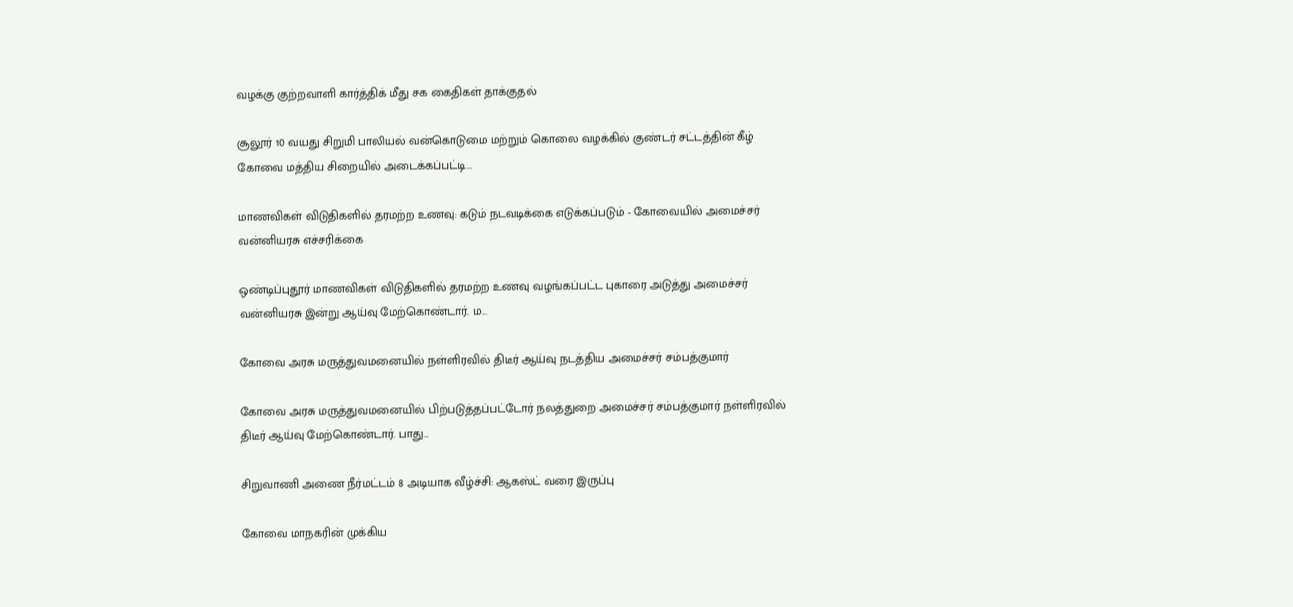வழக்கு குற்றவாளி கார்த்திக் மீது சக கைதிகள் தாக்குதல்

சூலூர் 10 வயது சிறுமி பாலியல் வன்கொடுமை மற்றும் கொலை வழக்கில் குண்டர் சட்டத்தின் கீழ் கோவை மத்திய சிறையில் அடைக்கப்பட்டி...

மாணவிகள் விடுதிகளில் தரமற்ற உணவு: கடும் நடவடிக்கை எடுக்கப்படும் - கோவையில் அமைச்சர் வன்னியரசு எச்சரிக்கை

ஒண்டிப்புதூர் மாணவிகள் விடுதிகளில் தரமற்ற உணவு வழங்கப்பட்ட புகாரை அடுத்து அமைச்சர் வன்னியரசு இன்று ஆய்வு மேற்கொண்டார். ம...

கோவை அரசு மருத்துவமனையில் நள்ளிரவில் திடீர் ஆய்வு நடத்திய அமைச்சர் சம்பத்குமார்

கோவை அரசு மருத்துவமனையில் பிற்படுத்தப்பட்டோர் நலத்துறை அமைச்சர் சம்பத்குமார் நள்ளிரவில் திடீர் ஆய்வு மேற்கொண்டார். பாது...

சிறுவாணி அணை நீர்மட்டம் 8 அடியாக வீழ்ச்சி: ஆகஸ்ட் வரை இருப்பு

கோவை மாநகரின் முக்கிய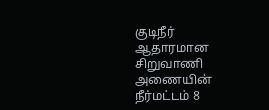குடிநீர் ஆதாரமான சிறுவாணி அணையின் நீர்மட்டம் 8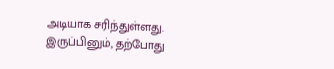அடியாக சரிந்துள்ளது. இருப்பினும், தற்போது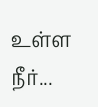உள்ள நீர்...